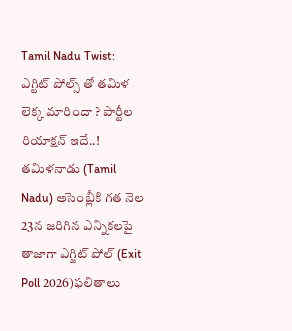Tamil Nadu Twist: ఎగ్టిట్ పోల్స్ తో తమిళ లెక్క మారిందా ? పార్టీల రియాక్షన్ ఇదే..!
తమిళనాడు (Tamil Nadu) అసెంబ్లీకి గత నెల 23న జరిగిన ఎన్నికలపై తాజాగా ఎగ్జిట్ పోల్ (Exit Poll 2026)ఫలితాలు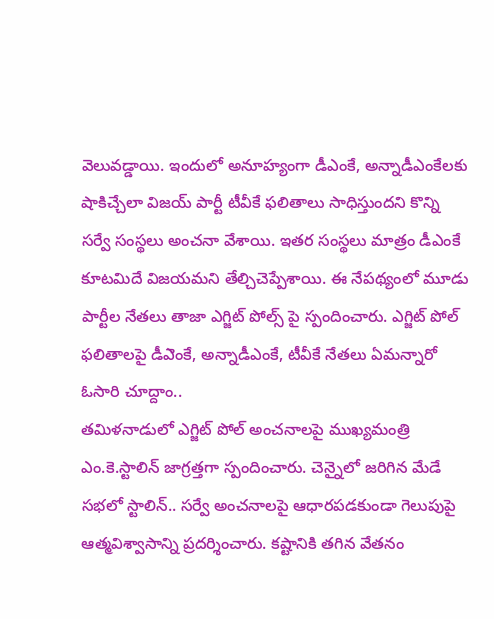వెలువడ్డాయి. ఇందులో అనూహ్యంగా డీఎంకే, అన్నాడీఎంకేలకు షాకిచ్చేలా విజయ్ పార్టీ టీవీకే ఫలితాలు సాధిస్తుందని కొన్ని సర్వే సంస్థలు అంచనా వేశాయి. ఇతర సంస్థలు మాత్రం డీఎంకే కూటమిదే విజయమని తేల్చిచెప్పేశాయి. ఈ నేపథ్యంలో మూడు పార్టీల నేతలు తాజా ఎగ్జిట్ పోల్స్ పై స్పందించారు. ఎగ్జిట్ పోల్ ఫలితాలపై డీఎెంకే, అన్నాడీఎంకే, టీవీకే నేతలు ఏమన్నారో ఓసారి చూద్దాం..
తమిళనాడులో ఎగ్జిట్ పోల్ అంచనాలపై ముఖ్యమంత్రి ఎం.కె.స్టాలిన్ జాగ్రత్తగా స్పందించారు. చెన్నైలో జరిగిన మేడే సభలో స్టాలిన్.. సర్వే అంచనాలపై ఆధారపడకుండా గెలుపుపై ఆత్మవిశ్వాసాన్ని ప్రదర్శించారు. కష్టానికి తగిన వేతనం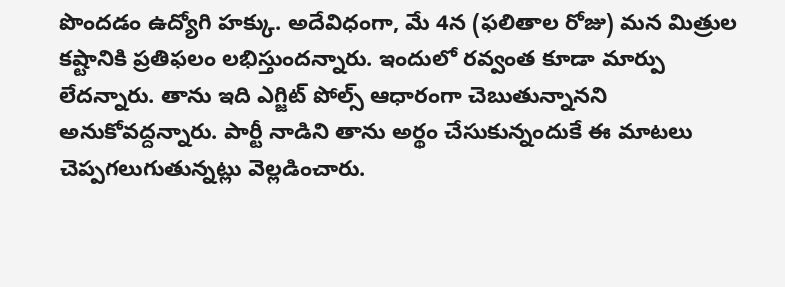పొందడం ఉద్యోగి హక్కు. అదేవిధంగా, మే 4న (ఫలితాల రోజు) మన మిత్రుల కష్టానికి ప్రతిఫలం లభిస్తుందన్నారు. ఇందులో రవ్వంత కూడా మార్పు లేదన్నారు. తాను ఇది ఎగ్జిట్ పోల్స్ ఆధారంగా చెబుతున్నానని అనుకోవద్దన్నారు. పార్టీ నాడిని తాను అర్థం చేసుకున్నందుకే ఈ మాటలు చెప్పగలుగుతున్నట్లు వెల్లడించారు.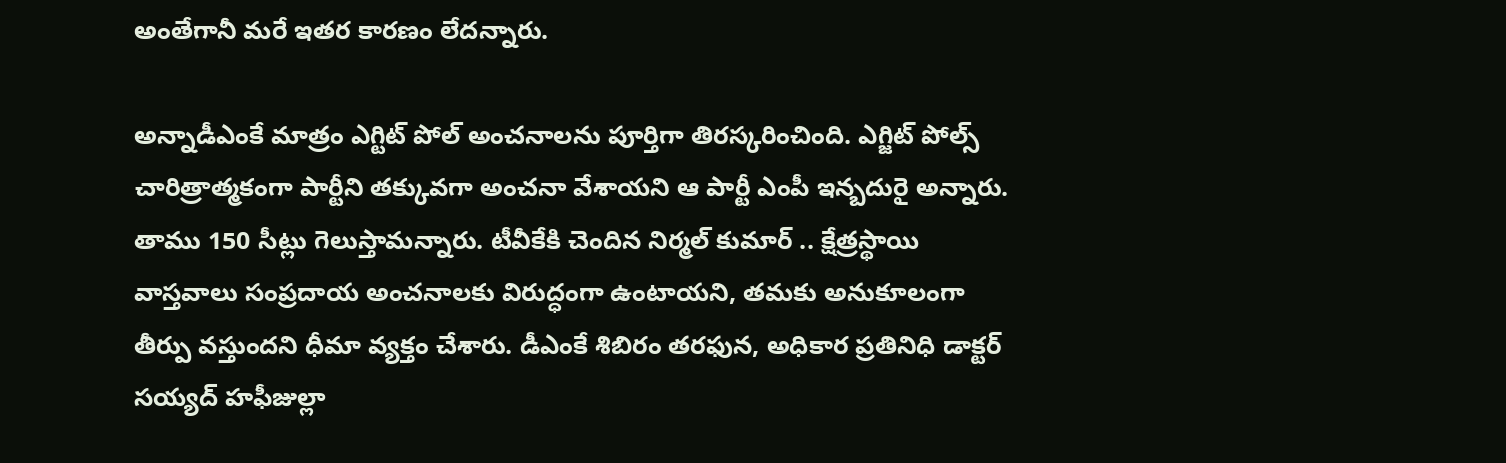అంతేగానీ మరే ఇతర కారణం లేదన్నారు.

అన్నాడీఎంకే మాత్రం ఎగ్టిట్ పోల్ అంచనాలను పూర్తిగా తిరస్కరించింది. ఎగ్జిట్ పోల్స్ చారిత్రాత్మకంగా పార్టీని తక్కువగా అంచనా వేశాయని ఆ పార్టీ ఎంపీ ఇన్బదురై అన్నారు. తాము 150 సీట్లు గెలుస్తామన్నారు. టీవీకేకి చెందిన నిర్మల్ కుమార్ .. క్షేత్రస్థాయి వాస్తవాలు సంప్రదాయ అంచనాలకు విరుద్ధంగా ఉంటాయని, తమకు అనుకూలంగా తీర్పు వస్తుందని ధీమా వ్యక్తం చేశారు. డీఎంకే శిబిరం తరఫున, అధికార ప్రతినిధి డాక్టర్ సయ్యద్ హఫీజుల్లా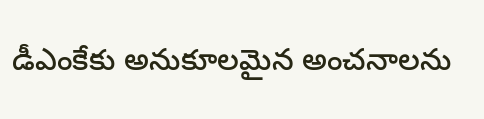డీఎంకేకు అనుకూలమైన అంచనాలను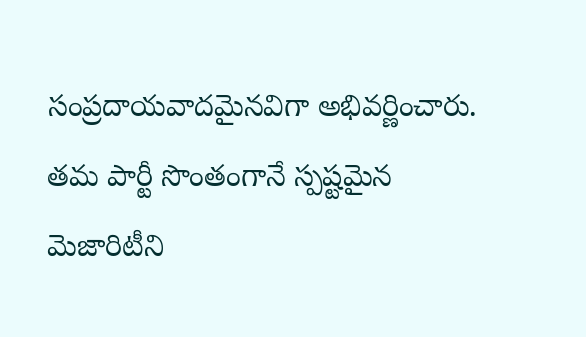సంప్రదాయవాదమైనవిగా అభివర్ణించారు. తమ పార్టీ సొంతంగానే స్పష్టమైన మెజారిటీని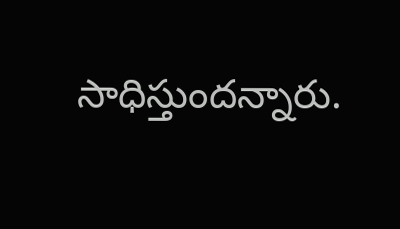సాధిస్తుందన్నారు.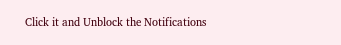Click it and Unblock the Notifications